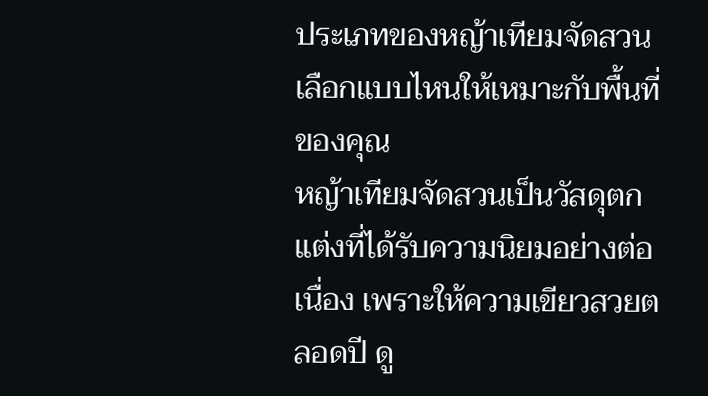ประเภทของหญ้าเทียมจัดสวน เลือกแบบไหนให้เหมาะกับพื้นที่ของคุณ
หญ้าเทียมจัดสวนเป็นวัสดุตกแต่งที่ได้รับความนิยมอย่างต่อเนื่อง เพราะให้ความเขียวสวยตลอดปี ดู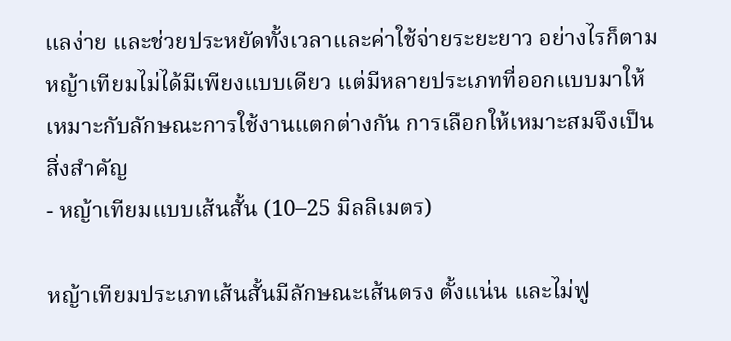แลง่าย และช่วยประหยัดทั้งเวลาและค่าใช้จ่ายระยะยาว อย่างไรก็ตาม หญ้าเทียมไม่ได้มีเพียงแบบเดียว แต่มีหลายประเภทที่ออกแบบมาให้เหมาะกับลักษณะการใช้งานแตกต่างกัน การเลือกให้เหมาะสมจึงเป็นสิ่งสำคัญ
- หญ้าเทียมแบบเส้นสั้น (10–25 มิลลิเมตร)

หญ้าเทียมประเภทเส้นสั้นมีลักษณะเส้นตรง ตั้งแน่น และไม่ฟู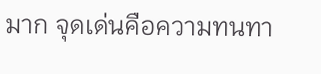มาก จุดเด่นคือความทนทา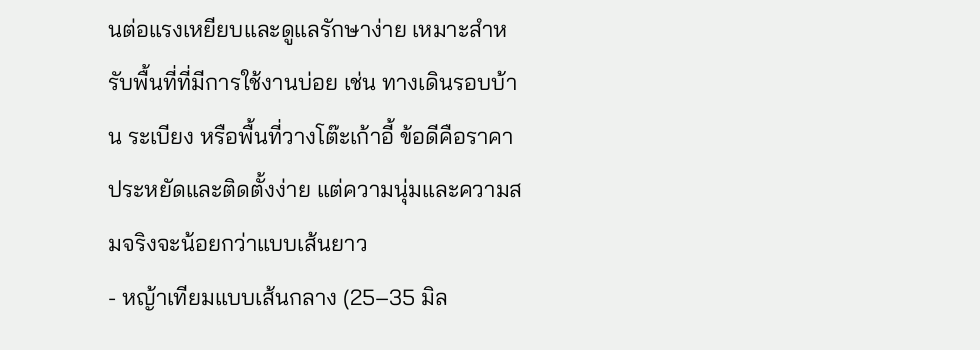นต่อแรงเหยียบและดูแลรักษาง่าย เหมาะสำหรับพื้นที่ที่มีการใช้งานบ่อย เช่น ทางเดินรอบบ้าน ระเบียง หรือพื้นที่วางโต๊ะเก้าอี้ ข้อดีคือราคาประหยัดและติดตั้งง่าย แต่ความนุ่มและความสมจริงจะน้อยกว่าแบบเส้นยาว
- หญ้าเทียมแบบเส้นกลาง (25–35 มิล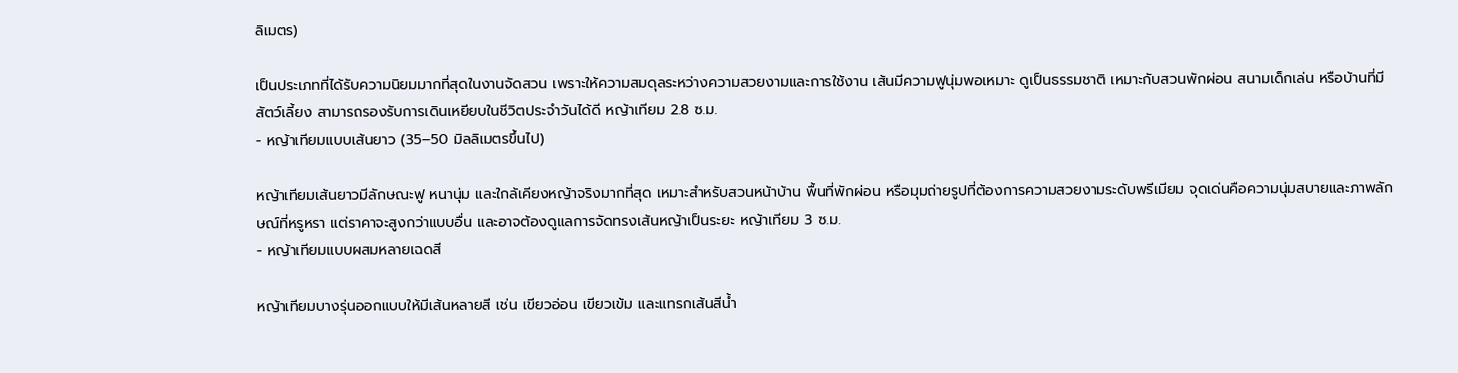ลิเมตร)

เป็นประเภทที่ได้รับความนิยมมากที่สุดในงานจัดสวน เพราะให้ความสมดุลระหว่างความสวยงามและการใช้งาน เส้นมีความฟูนุ่มพอเหมาะ ดูเป็นธรรมชาติ เหมาะกับสวนพักผ่อน สนามเด็กเล่น หรือบ้านที่มีสัตว์เลี้ยง สามารถรองรับการเดินเหยียบในชีวิตประจำวันได้ดี หญ้าเทียม 2.8 ซ.ม.
- หญ้าเทียมแบบเส้นยาว (35–50 มิลลิเมตรขึ้นไป)

หญ้าเทียมเส้นยาวมีลักษณะฟู หนานุ่ม และใกล้เคียงหญ้าจริงมากที่สุด เหมาะสำหรับสวนหน้าบ้าน พื้นที่พักผ่อน หรือมุมถ่ายรูปที่ต้องการความสวยงามระดับพรีเมียม จุดเด่นคือความนุ่มสบายและภาพลักษณ์ที่หรูหรา แต่ราคาจะสูงกว่าแบบอื่น และอาจต้องดูแลการจัดทรงเส้นหญ้าเป็นระยะ หญ้าเทียม 3 ซ.ม.
- หญ้าเทียมแบบผสมหลายเฉดสี

หญ้าเทียมบางรุ่นออกแบบให้มีเส้นหลายสี เช่น เขียวอ่อน เขียวเข้ม และแทรกเส้นสีน้ำ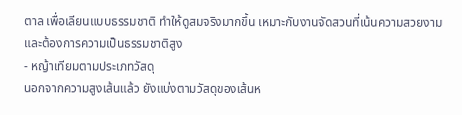ตาล เพื่อเลียนแบบธรรมชาติ ทำให้ดูสมจริงมากขึ้น เหมาะกับงานจัดสวนที่เน้นความสวยงามและต้องการความเป็นธรรมชาติสูง
- หญ้าเทียมตามประเภทวัสดุ
นอกจากความสูงเส้นแล้ว ยังแบ่งตามวัสดุของเส้นห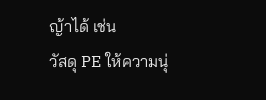ญ้าได้ เช่น
วัสดุ PE ให้ความนุ่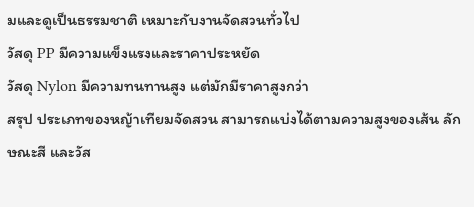มและดูเป็นธรรมชาติ เหมาะกับงานจัดสวนทั่วไป
วัสดุ PP มีความแข็งแรงและราคาประหยัด
วัสดุ Nylon มีความทนทานสูง แต่มักมีราคาสูงกว่า
สรุป ประเภทของหญ้าเทียมจัดสวน สามารถแบ่งได้ตามความสูงของเส้น ลักษณะสี และวัส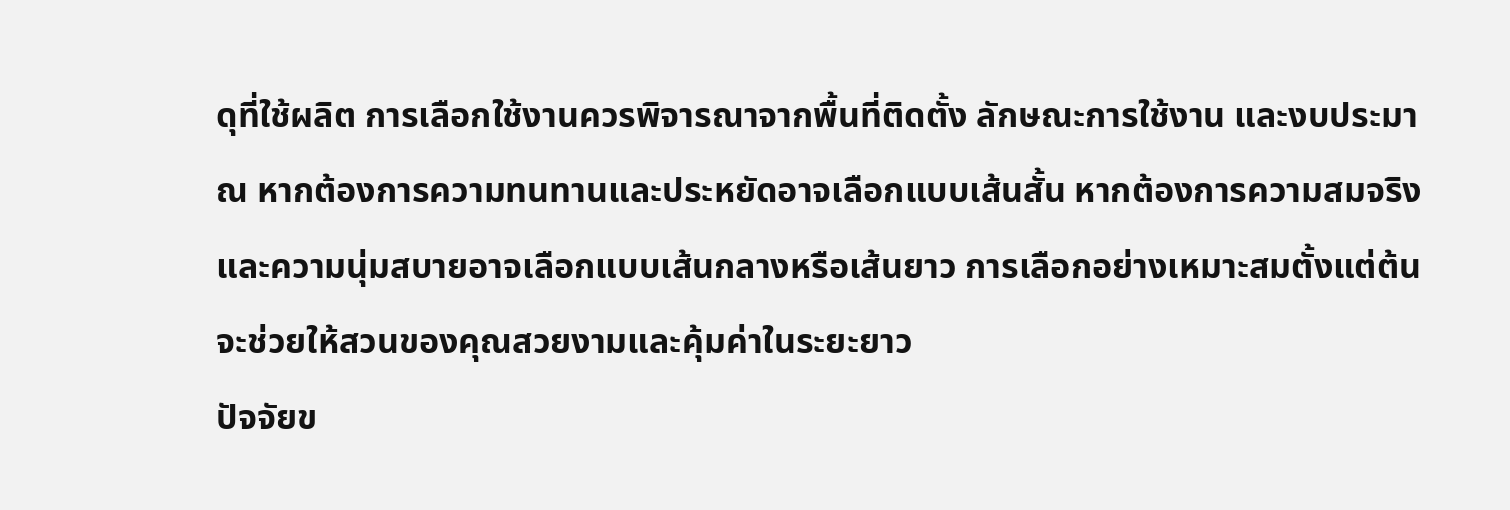ดุที่ใช้ผลิต การเลือกใช้งานควรพิจารณาจากพื้นที่ติดตั้ง ลักษณะการใช้งาน และงบประมาณ หากต้องการความทนทานและประหยัดอาจเลือกแบบเส้นสั้น หากต้องการความสมจริงและความนุ่มสบายอาจเลือกแบบเส้นกลางหรือเส้นยาว การเลือกอย่างเหมาะสมตั้งแต่ต้นจะช่วยให้สวนของคุณสวยงามและคุ้มค่าในระยะยาว
ปัจจัยข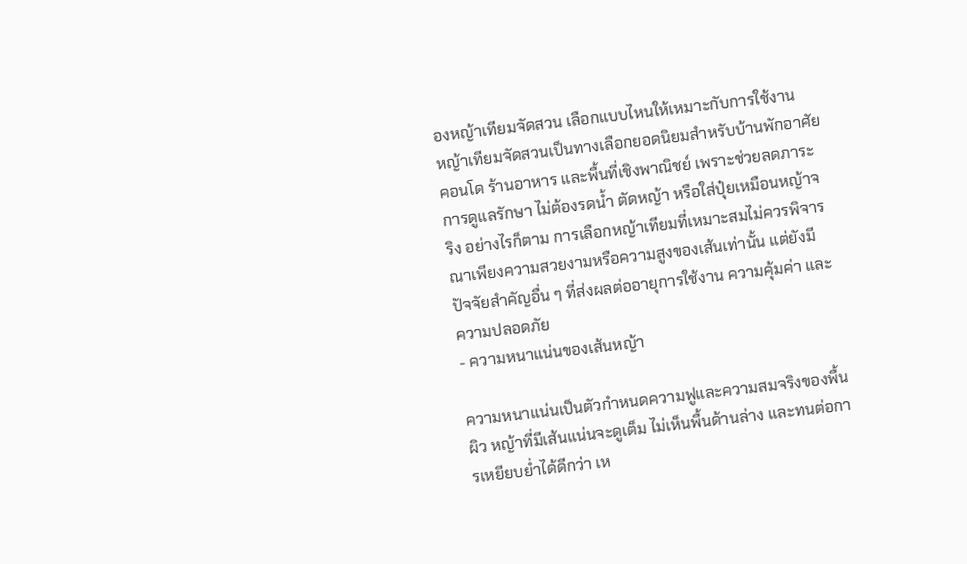องหญ้าเทียมจัดสวน เลือกแบบไหนให้เหมาะกับการใช้งาน
หญ้าเทียมจัดสวนเป็นทางเลือกยอดนิยมสำหรับบ้านพักอาศัย คอนโด ร้านอาหาร และพื้นที่เชิงพาณิชย์ เพราะช่วยลดภาระการดูแลรักษา ไม่ต้องรดน้ำ ตัดหญ้า หรือใส่ปุ๋ยเหมือนหญ้าจริง อย่างไรก็ตาม การเลือกหญ้าเทียมที่เหมาะสมไม่ควรพิจารณาเพียงความสวยงามหรือความสูงของเส้นเท่านั้น แต่ยังมีปัจจัยสำคัญอื่น ๆ ที่ส่งผลต่ออายุการใช้งาน ความคุ้มค่า และความปลอดภัย
- ความหนาแน่นของเส้นหญ้า

ความหนาแน่นเป็นตัวกำหนดความฟูและความสมจริงของพื้นผิว หญ้าที่มีเส้นแน่นจะดูเต็ม ไม่เห็นพื้นด้านล่าง และทนต่อการเหยียบย่ำได้ดีกว่า เห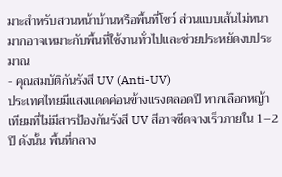มาะสำหรับสวนหน้าบ้านหรือพื้นที่โชว์ ส่วนแบบเส้นไม่หนามากอาจเหมาะกับพื้นที่ใช้งานทั่วไปและช่วยประหยัดงบประมาณ
- คุณสมบัติกันรังสี UV (Anti-UV)
ประเทศไทยมีแสงแดดค่อนข้างแรงตลอดปี หากเลือกหญ้าเทียมที่ไม่มีสารป้องกันรังสี UV สีอาจซีดจางเร็วภายใน 1–2 ปี ดังนั้น พื้นที่กลาง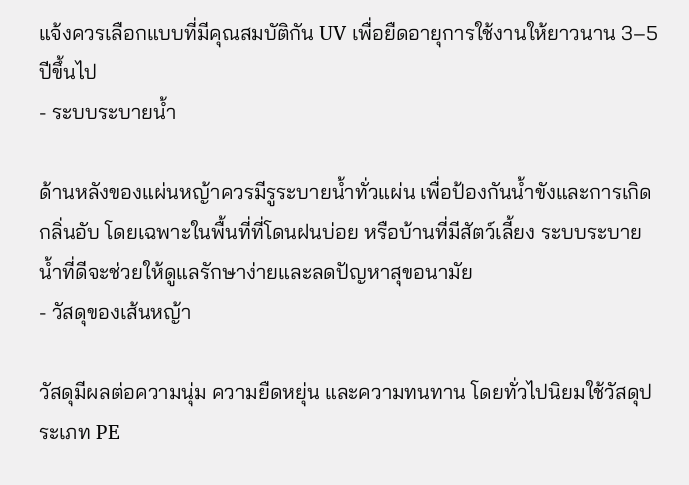แจ้งควรเลือกแบบที่มีคุณสมบัติกัน UV เพื่อยืดอายุการใช้งานให้ยาวนาน 3–5 ปีขึ้นไป
- ระบบระบายน้ำ

ด้านหลังของแผ่นหญ้าควรมีรูระบายน้ำทั่วแผ่น เพื่อป้องกันน้ำขังและการเกิดกลิ่นอับ โดยเฉพาะในพื้นที่ที่โดนฝนบ่อย หรือบ้านที่มีสัตว์เลี้ยง ระบบระบายน้ำที่ดีจะช่วยให้ดูแลรักษาง่ายและลดปัญหาสุขอนามัย
- วัสดุของเส้นหญ้า

วัสดุมีผลต่อความนุ่ม ความยืดหยุ่น และความทนทาน โดยทั่วไปนิยมใช้วัสดุประเภท PE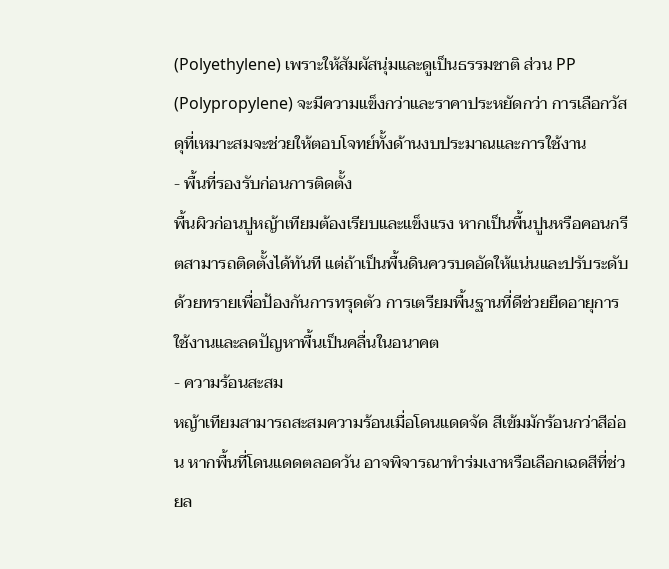(Polyethylene) เพราะให้สัมผัสนุ่มและดูเป็นธรรมชาติ ส่วน PP (Polypropylene) จะมีความแข็งกว่าและราคาประหยัดกว่า การเลือกวัสดุที่เหมาะสมจะช่วยให้ตอบโจทย์ทั้งด้านงบประมาณและการใช้งาน
- พื้นที่รองรับก่อนการติดตั้ง
พื้นผิวก่อนปูหญ้าเทียมต้องเรียบและแข็งแรง หากเป็นพื้นปูนหรือคอนกรีตสามารถติดตั้งได้ทันที แต่ถ้าเป็นพื้นดินควรบดอัดให้แน่นและปรับระดับด้วยทรายเพื่อป้องกันการทรุดตัว การเตรียมพื้นฐานที่ดีช่วยยืดอายุการใช้งานและลดปัญหาพื้นเป็นคลื่นในอนาคต
- ความร้อนสะสม
หญ้าเทียมสามารถสะสมความร้อนเมื่อโดนแดดจัด สีเข้มมักร้อนกว่าสีอ่อน หากพื้นที่โดนแดดตลอดวัน อาจพิจารณาทำร่มเงาหรือเลือกเฉดสีที่ช่วยล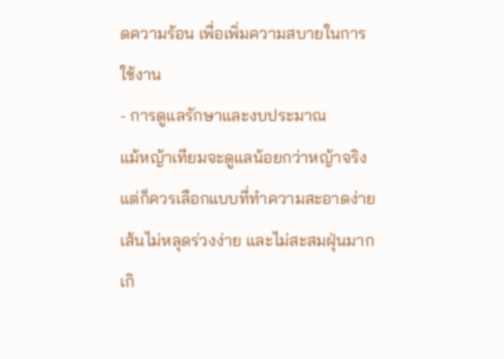ดความร้อน เพื่อเพิ่มความสบายในการใช้งาน
- การดูแลรักษาและงบประมาณ
แม้หญ้าเทียมจะดูแลน้อยกว่าหญ้าจริง แต่ก็ควรเลือกแบบที่ทำความสะอาดง่าย เส้นไม่หลุดร่วงง่าย และไม่สะสมฝุ่นมากเกิ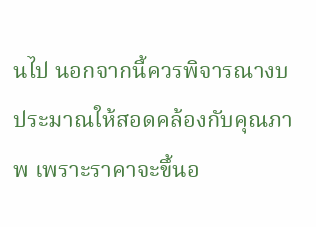นไป นอกจากนี้ควรพิจารณางบประมาณให้สอดคล้องกับคุณภาพ เพราะราคาจะขึ้นอ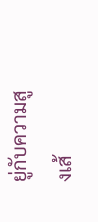ยู่กับความสูงเส้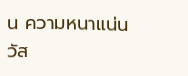น ความหนาแน่น วัส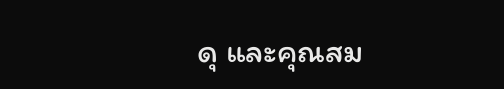ดุ และคุณสม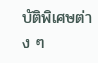บัติพิเศษต่าง ๆ